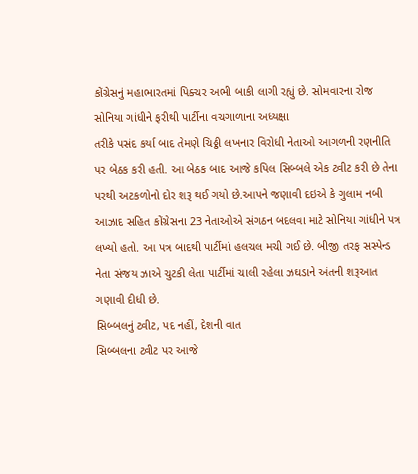કોંગ્રેસનું મહાભારતમાં પિક્ચર અભી બાકી લાગી રહ્યું છે. સોમવારના રોજ સોનિયા ગાંધીને ફરીથી પાર્ટીના વચગાળાના અધ્યક્ષા
તરીકે પસંદ કર્યા બાદ તેમણે ચિઠ્ઠી લખનાર વિરોધી નેતાઓ આગળની રણનીતિ પર બેઠક કરી હતી. આ બેઠક બાદ આજે કપિલ સિબ્બલે એક ટ્વીટ કરી છે તેના પરથી અટકળોનો દોર શરૂ થઈ ગયો છે.આપને જણાવી દઇએ કે ગુલામ નબી આઝાદ સહિત કોંગ્રેસના 23 નેતાઓએ સંગઠન બદલવા માટે સોનિયા ગાંધીને પત્ર લખ્યો હતો. આ પત્ર બાદથી પાર્ટીમાં હલચલ મચી ગઈ છે. બીજી તરફ સસ્પેન્ડ નેતા સંજય ઝાએ ચુટકી લેતા પાર્ટીમાં ચાલી રહેલા ઝઘડાને અંતની શરૂઆત ગણાવી દીધી છે.
સિબ્બલનું ટ્વીટ, પદ નહીં, દેશની વાત
સિબ્બલના ટ્વીટ પર આજે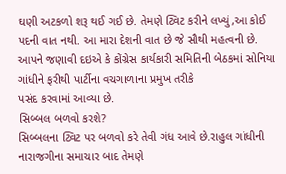ઘણી અટકળો શરૂ થઈ ગઈ છે. તેમણે ટ્વિટ કરીને લખ્યું,આ કોઈ પદની વાત નથી. આ મારા દેશની વાત છે જે સૌથી મહત્વની છે. આપને જણાવી દઇએ કે કોંગ્રેસ કાર્યકારી સમિતિની બેઠકમાં સોનિયા ગાંધીને ફરીથી પાર્ટીના વચગાળાના પ્રમુખ તરીકે
પસંદ કરવામાં આવ્યા છે.
સિબ્બલ બળવો કરશે?
સિબ્બલના ટ્વિટ પર બળવો કરે તેવી ગંધ આવે છે.રાહુલ ગાંધીની નારાજગીના સમાચાર બાદ તેમણે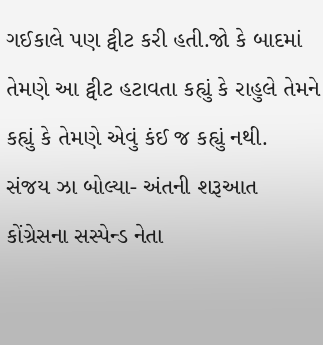ગઈકાલે પણ ટ્વીટ કરી હતી.જો કે બાદમાં તેમણે આ ટ્વીટ હટાવતા કહ્યું કે રાહુલે તેમને કહ્યું કે તેમણે એવું કંઈ જ કહ્યું નથી.
સંજય ઝા બોલ્યા- અંતની શરૂઆત
કોંગ્રેસના સસ્પેન્ડ નેતા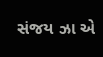સંજય ઝા એ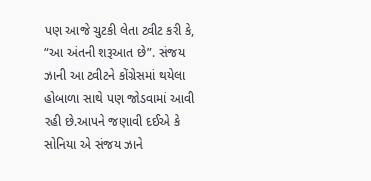પણ આજે ચુટકી લેતા ટ્વીટ કરી કે, “આ અંતની શરૂઆત છે”. સંજય ઝાની આ ટ્વીટને કોંગ્રેસમાં થયેલા હોબાળા સાથે પણ જોડવામાં આવી રહી છે.આપને જણાવી દઈએ કે સોનિયા એ સંજય ઝાને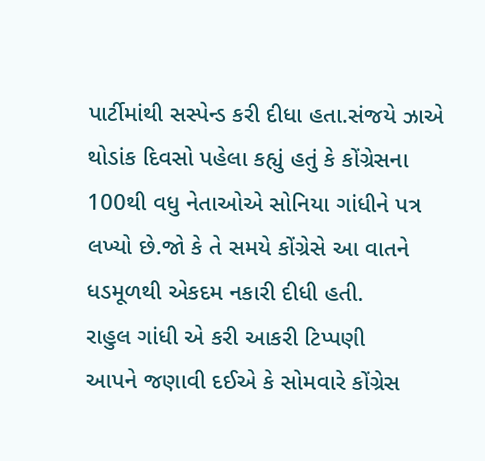પાર્ટીમાંથી સસ્પેન્ડ કરી દીધા હતા.સંજયે ઝાએ થોડાંક દિવસો પહેલા કહ્યું હતું કે કોંગ્રેસના 100થી વધુ નેતાઓએ સોનિયા ગાંધીને પત્ર લખ્યો છે.જો કે તે સમયે કોંગ્રેસે આ વાતને ધડમૂળથી એકદમ નકારી દીધી હતી.
રાહુલ ગાંધી એ કરી આકરી ટિપ્પણી
આપને જણાવી દઈએ કે સોમવારે કોંગ્રેસ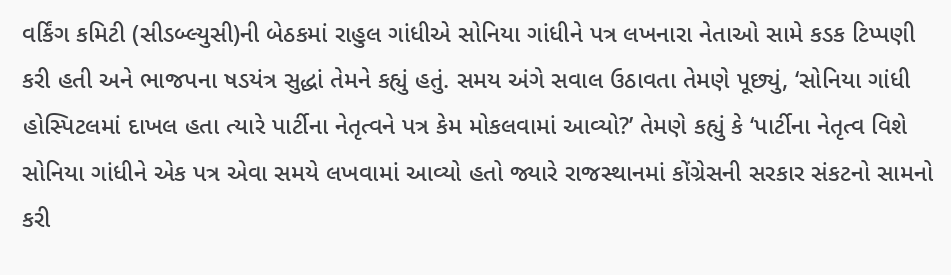વર્કિંગ કમિટી (સીડબ્લ્યુસી)ની બેઠકમાં રાહુલ ગાંધીએ સોનિયા ગાંધીને પત્ર લખનારા નેતાઓ સામે કડક ટિપ્પણી કરી હતી અને ભાજપના ષડયંત્ર સુદ્ધાં તેમને કહ્યું હતું. સમય અંગે સવાલ ઉઠાવતા તેમણે પૂછ્યું, ‘સોનિયા ગાંધી હોસ્પિટલમાં દાખલ હતા ત્યારે પાર્ટીના નેતૃત્વને પત્ર કેમ મોકલવામાં આવ્યો?’ તેમણે કહ્યું કે ‘પાર્ટીના નેતૃત્વ વિશે સોનિયા ગાંધીને એક પત્ર એવા સમયે લખવામાં આવ્યો હતો જ્યારે રાજસ્થાનમાં કોંગ્રેસની સરકાર સંકટનો સામનો કરી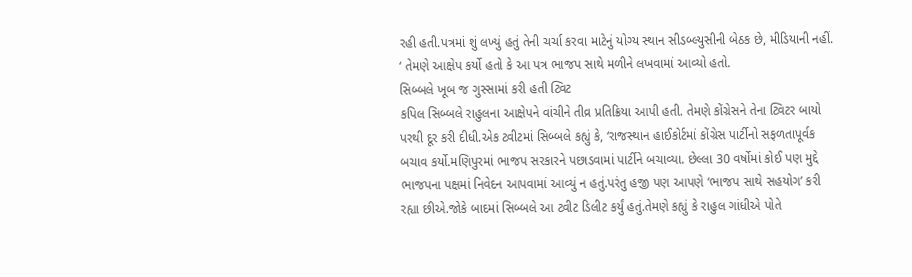રહી હતી.પત્રમાં શું લખ્યું હતું તેની ચર્ચા કરવા માટેનું યોગ્ય સ્થાન સીડબ્લ્યુસીની બેઠક છે, મીડિયાની નહીં. ‘ તેમણે આક્ષેપ કર્યો હતો કે આ પત્ર ભાજપ સાથે મળીને લખવામાં આવ્યો હતો.
સિબ્બલે ખૂબ જ ગુસ્સામાં કરી હતી ટ્વિટ
કપિલ સિબ્બલે રાહુલના આક્ષેપને વાંચીને તીવ્ર પ્રતિક્રિયા આપી હતી. તેમણે કોંગ્રેસને તેના ટ્વિટર બાયો પરથી દૂર કરી દીધી.એક ટ્વીટમાં સિબ્બલે કહ્યું કે, ‘રાજસ્થાન હાઈકોર્ટમાં કોંગ્રેસ પાર્ટીનો સફળતાપૂર્વક બચાવ કર્યો.મણિપુરમાં ભાજપ સરકારને પછાડવામાં પાર્ટીને બચાવ્યા. છેલ્લા 30 વર્ષોમાં કોઈ પણ મુદ્દે ભાજપના પક્ષમાં નિવેદન આપવામાં આવ્યું ન હતું.પરંતુ હજી પણ આપણે ‘ભાજપ સાથે સહયોગ’ કરી રહ્યા છીએ.જોકે બાદમાં સિબ્બલે આ ટ્વીટ ડિલીટ કર્યું હતું.તેમણે કહ્યું કે રાહુલ ગાંધીએ પોતે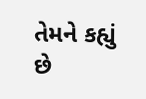તેમને કહ્યું છે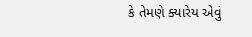કે તેમણે ક્યારેય એવું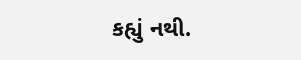કહ્યું નથી.